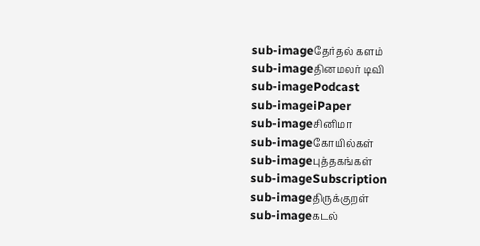sub-imageதேர்தல் களம்
sub-imageதினமலர் டிவி
sub-imagePodcast
sub-imageiPaper
sub-imageசினிமா
sub-imageகோயில்கள்
sub-imageபுத்தகங்கள்
sub-imageSubscription
sub-imageதிருக்குறள்
sub-imageகடல்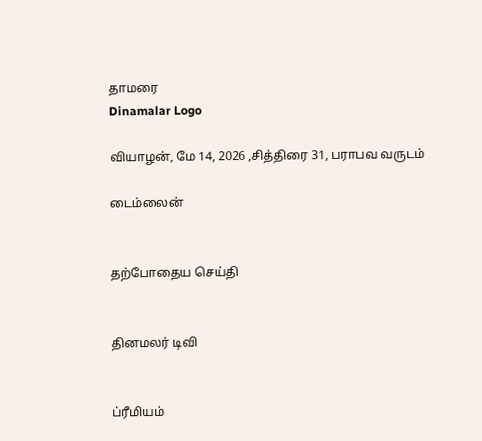தாமரை
Dinamalar Logo

வியாழன், மே 14, 2026 ,சித்திரை 31, பராபவ வருடம்

டைம்லைன்


தற்போதைய செய்தி


தினமலர் டிவி


ப்ரீமியம்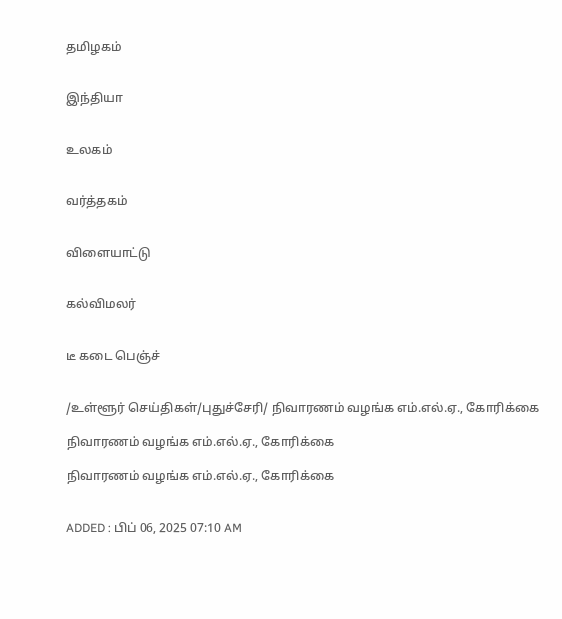தமிழகம்


இந்தியா


உலகம்


வர்த்தகம்


விளையாட்டு


கல்விமலர்


டீ கடை பெஞ்ச்


/உள்ளூர் செய்திகள்/புதுச்சேரி/ நிவாரணம் வழங்க எம்.எல்.ஏ., கோரிக்கை

நிவாரணம் வழங்க எம்.எல்.ஏ., கோரிக்கை

நிவாரணம் வழங்க எம்.எல்.ஏ., கோரிக்கை


ADDED : பிப் 06, 2025 07:10 AM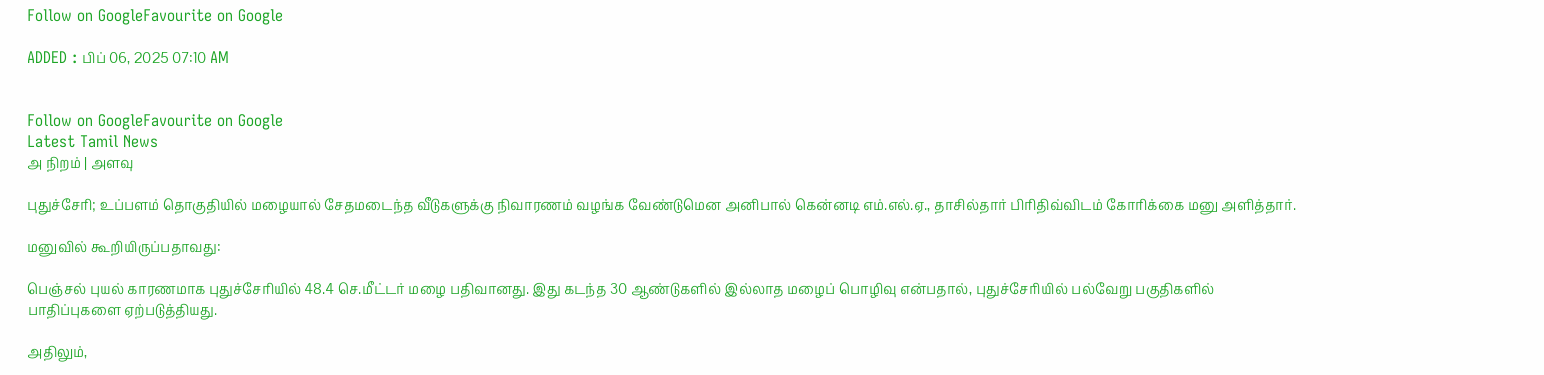Follow on GoogleFavourite on Google

ADDED : பிப் 06, 2025 07:10 AM


Follow on GoogleFavourite on Google
Latest Tamil News
அ நிறம் | அளவு

புதுச்சேரி; உப்பளம் தொகுதியில் மழையால் சேதமடைந்த வீடுகளுக்கு நிவாரணம் வழங்க வேண்டுமென அனிபால் கென்னடி எம்.எல்.ஏ., தாசில்தார் பிரிதிவ்விடம் கோரிக்கை மனு அளித்தார்.

மனுவில் கூறியிருப்பதாவது:

பெஞ்சல் புயல் காரணமாக புதுச்சேரியில் 48.4 செ.மீட்டர் மழை பதிவானது. இது கடந்த 30 ஆண்டுகளில் இல்லாத மழைப் பொழிவு என்பதால், புதுச்சேரியில் பல்வேறு பகுதிகளில் பாதிப்புகளை ஏற்படுத்தியது.

அதிலும்,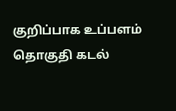குறிப்பாக உப்பளம் தொகுதி கடல்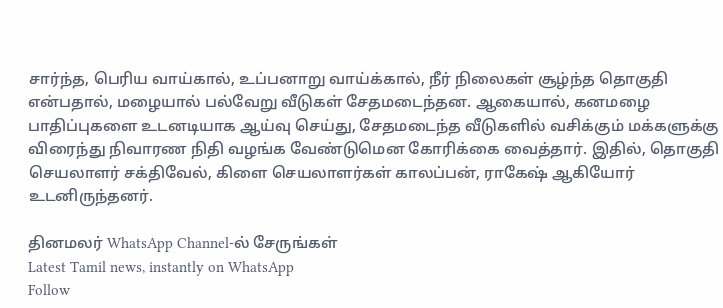சார்ந்த, பெரிய வாய்கால், உப்பனாறு வாய்க்கால், நீர் நிலைகள் சூழ்ந்த தொகுதி என்பதால், மழையால் பல்வேறு வீடுகள் சேதமடைந்தன. ஆகையால், கனமழை பாதிப்புகளை உடனடியாக ஆய்வு செய்து, சேதமடைந்த வீடுகளில் வசிக்கும் மக்களுக்கு விரைந்து நிவாரண நிதி வழங்க வேண்டுமென கோரிக்கை வைத்தார். இதில், தொகுதி செயலாளர் சக்திவேல், கிளை செயலாளர்கள் காலப்பன், ராகேஷ் ஆகியோர் உடனிருந்தனர்.

தினமலர் WhatsApp Channel-ல் சேருங்கள்
Latest Tamil news, instantly on WhatsApp
Follow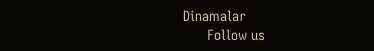Dinamalar
      Follow us